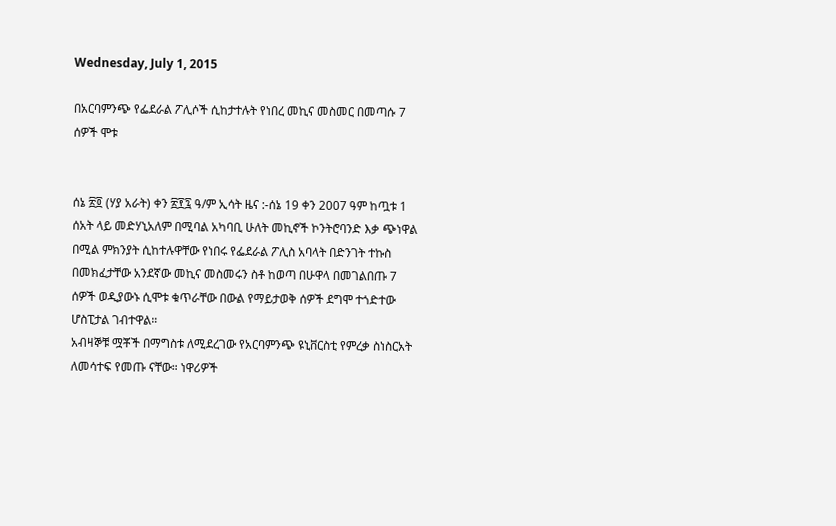Wednesday, July 1, 2015

በአርባምንጭ የፌደራል ፖሊሶች ሲከታተሉት የነበረ መኪና መስመር በመጣሱ 7 ሰዎች ሞቱ


ሰኔ ፳፬ (ሃያ አራት) ቀን ፳፻፯ ዓ/ም ኢሳት ዜና :-ሰኔ 19 ቀን 2007 ዓም ከጧቱ 1 ሰአት ላይ መድሃኒአለም በሚባል አካባቢ ሁለት መኪኖች ኮንትሮባንድ እቃ ጭነዋል በሚል ምክንያት ሲከተሉዋቸው የነበሩ የፌደራል ፖሊስ አባላት በድንገት ተኩስ በመክፈታቸው አንደኛው መኪና መስመሩን ስቶ ከወጣ በሁዋላ በመገልበጡ 7 ሰዎች ወዲያውኑ ሲሞቱ ቁጥራቸው በውል የማይታወቅ ሰዎች ደግሞ ተጎድተው ሆስፒታል ገብተዋል።
አብዛኞቹ ሟቾች በማግስቱ ለሚደረገው የአርባምንጭ ዩኒቨርስቲ የምረቃ ስነስርአት ለመሳተፍ የመጡ ናቸው። ነዋሪዎች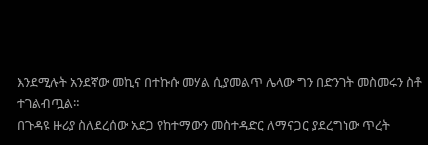እንደሚሉት አንደኛው መኪና በተኩሱ መሃል ሲያመልጥ ሌላው ግን በድንገት መስመሩን ስቶ ተገልብጧል።
በጉዳዩ ዙሪያ ስለደረሰው አደጋ የከተማውን መስተዳድር ለማናጋር ያደረግነው ጥረት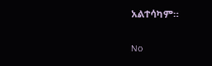አልተሳካም።

No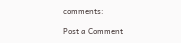comments:

Post a Comment